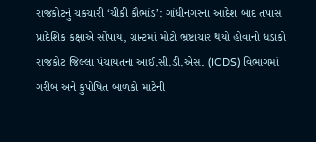રાજકોટનું ચકચારી ‘ચીકી કૌભાંડ’: ગાંધીનગરના આદેશ બાદ તપાસ પ્રાદેશિક કક્ષાએ સોંપાય, ગ્રાન્ટમાં મોટો ભ્રષ્ટાચાર થયો હોવાનો ધડાકો
રાજકોટ જિલ્લા પંચાયતના આઈ.સી.ડી.એસ. (ICDS) વિભાગમાં ગરીબ અને કુપોષિત બાળકો માટેની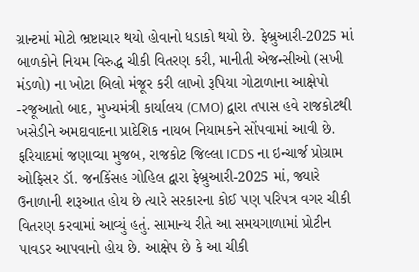ગ્રાન્ટમાં મોટો ભ્રષ્ટાચાર થયો હોવાનો ધડાકો થયો છે. ફેબ્રુઆરી-2025 માં બાળકોને નિયમ વિરુદ્ધ ચીકી વિતરણ કરી, માનીતી એજન્સીઓ (સખી મંડળો) ના ખોટા બિલો મંજૂર કરી લાખો રૂપિયા ગોટાળાના આક્ષેપો -રજૂઆતો બાદ, મુખ્યમંત્રી કાર્યાલય (CMO) દ્વારા તપાસ હવે રાજકોટથી ખસેડીને અમદાવાદના પ્રાદેશિક નાયબ નિયામકને સોંપવામાં આવી છે.
ફરિયાદમાં જણાવ્યા મુજબ, રાજકોટ જિલ્લા ICDS ના ઇન્ચાર્જ પ્રોગ્રામ ઓફિસર ડૉ. જનકિંસહ ગોહિલ દ્વારા ફેબ્રુઆરી-2025 માં, જ્યારે ઉનાળાની શરૂઆત હોય છે ત્યારે સરકારના કોઈ પણ પરિપત્ર વગર ચીકી વિતરણ કરવામાં આવ્યું હતું. સામાન્ય રીતે આ સમયગાળામાં પ્રોટીન પાવડર આપવાનો હોય છે. આક્ષેપ છે કે આ ચીકી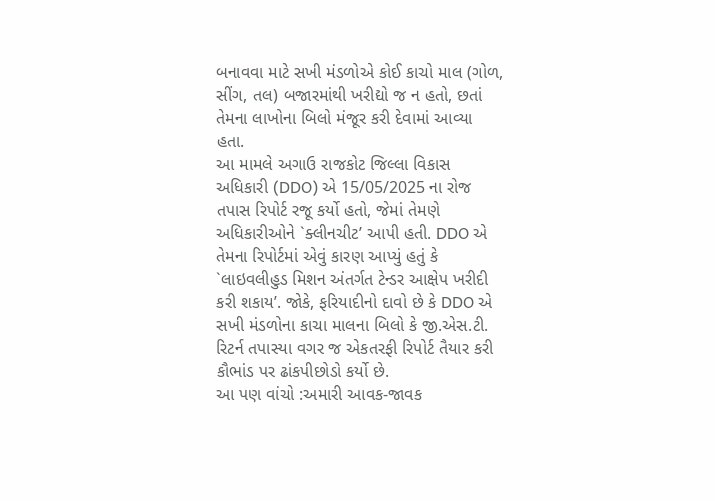બનાવવા માટે સખી મંડળોએ કોઈ કાચો માલ (ગોળ, સીંગ, તલ) બજારમાંથી ખરીદ્યો જ ન હતો, છતાં તેમના લાખોના બિલો મંજૂર કરી દેવામાં આવ્યા હતા.
આ મામલે અગાઉ રાજકોટ જિલ્લા વિકાસ અધિકારી (DDO) એ 15/05/2025 ના રોજ તપાસ રિપોર્ટ રજૂ કર્યો હતો, જેમાં તેમણે અધિકારીઓને `ક્લીનચીટ’ આપી હતી. DDO એ તેમના રિપોર્ટમાં એવું કારણ આપ્યું હતું કે `લાઇવલીહુડ મિશન અંતર્ગત ટેન્ડર આક્ષેપ ખરીદી કરી શકાય’. જોકે, ફરિયાદીનો દાવો છે કે DDO એ સખી મંડળોના કાચા માલના બિલો કે જી.એસ.ટી. રિટર્ન તપાસ્યા વગર જ એકતરફી રિપોર્ટ તૈયાર કરી કૌભાંડ પર ઢાંકપીછોડો કર્યો છે.
આ પણ વાંચો :અમારી આવક-જાવક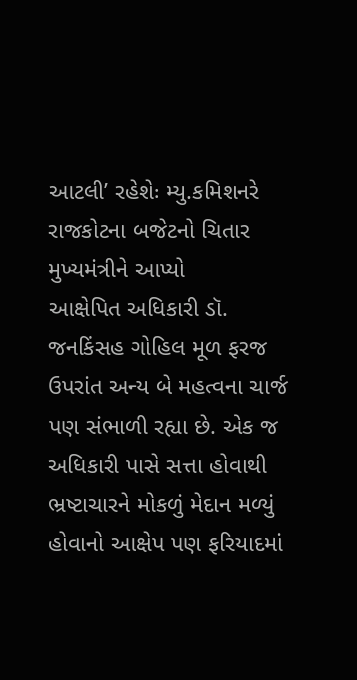આટલી’ રહેશેઃ મ્યુ.કમિશનરે રાજકોટના બજેટનો ચિતાર મુખ્યમંત્રીને આપ્યો
આક્ષેપિત અધિકારી ડૉ. જનકિંસહ ગોહિલ મૂળ ફરજ ઉપરાંત અન્ય બે મહત્વના ચાર્જ પણ સંભાળી રહ્યા છે. એક જ અધિકારી પાસે સત્તા હોવાથી ભ્રષ્ટાચારને મોકળું મેદાન મળ્યું હોવાનો આક્ષેપ પણ ફરિયાદમાં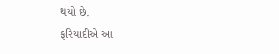થયો છે.
ફરિયાદીએ આ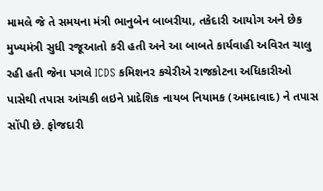મામલે જે તે સમયના મંત્રી ભાનુબેન બાબરીયા, તકેદારી આયોગ અને છેક મુખ્યમંત્રી સુધી રજૂઆતો કરી હતી અને આ બાબતે કાર્યવાહી અવિરત ચાલુ રહી હતી જેના પગલે ICDS કમિશનર કચેરીએ રાજકોટના અધિકારીઓ પાસેથી તપાસ આંચકી લઇને પ્રાદેશિક નાયબ નિયામક (અમદાવાદ) ને તપાસ સોંપી છે. ફોજદારી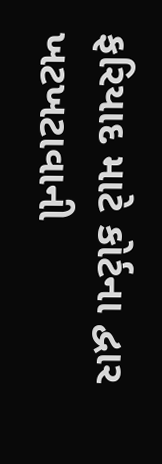ફરિયાદ માટે કોર્ટના દ્વાર ખટખટાવાની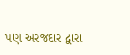પણ અરજદાર દ્વારા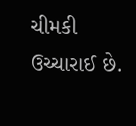ચીમકી ઉચ્ચારાઈ છે.